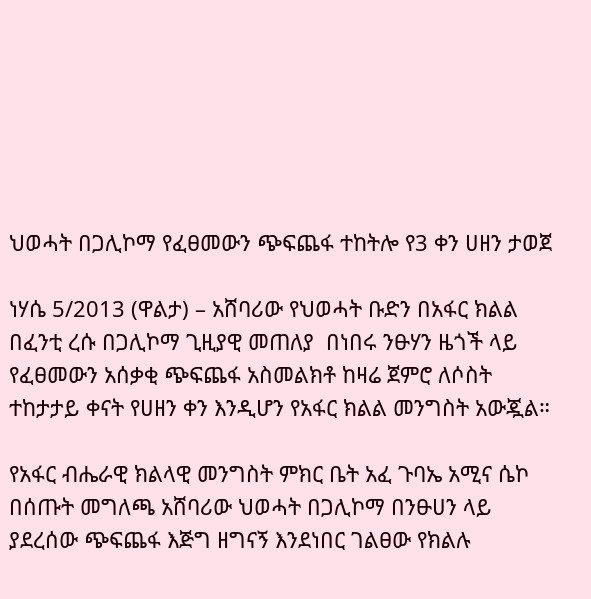ህወሓት በጋሊኮማ የፈፀመውን ጭፍጨፋ ተከትሎ የ3 ቀን ሀዘን ታወጀ

ነሃሴ 5/2013 (ዋልታ) – አሸባሪው የህወሓት ቡድን በአፋር ክልል በፈንቲ ረሱ በጋሊኮማ ጊዚያዊ መጠለያ  በነበሩ ንፁሃን ዜጎች ላይ የፈፀመውን አሰቃቂ ጭፍጨፋ አስመልክቶ ከዛሬ ጀምሮ ለሶስት ተከታታይ ቀናት የሀዘን ቀን እንዲሆን የአፋር ክልል መንግስት አውጇል።

የአፋር ብሔራዊ ክልላዊ መንግስት ምክር ቤት አፈ ጉባኤ አሚና ሴኮ በሰጡት መግለጫ አሸባሪው ህወሓት በጋሊኮማ በንፁሀን ላይ ያደረሰው ጭፍጨፋ እጅግ ዘግናኝ እንደነበር ገልፀው የክልሉ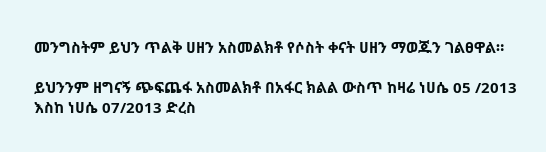መንግስትም ይህን ጥልቅ ሀዘን አስመልክቶ የሶስት ቀናት ሀዘን ማወጁን ገልፀዋል።

ይህንንም ዘግናኝ ጭፍጨፋ አስመልክቶ በአፋር ክልል ውስጥ ከዛሬ ነሀሴ 05 /2013 እስከ ነሀሴ 07/2013 ድረስ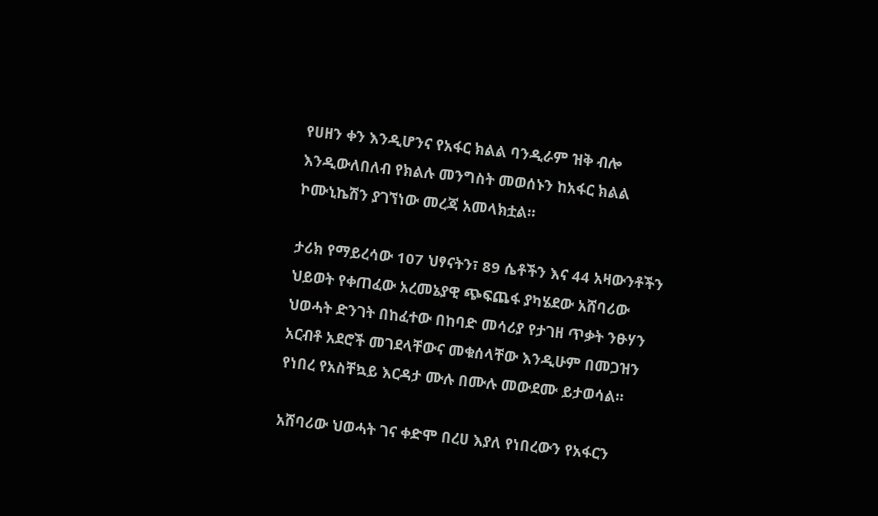የሀዘን ቀን እንዲሆንና የአፋር ክልል ባንዲራም ዝቅ ብሎ እንዲውለበለብ የክልሉ መንግስት መወሰኑን ከአፋር ክልል ኮሙኒኬሽን ያገኘነው መረጃ አመላክቷል።

ታሪክ የማይረሳው 107 ህፃናትን፣ 89 ሴቶችን እና 44 አዛውንቶችን ህይወት የቀጠፈው አረመኔያዊ ጭፍጨፋ ያካሄደው አሸባሪው ህወሓት ድንገት በከፈተው በከባድ መሳሪያ የታገዘ ጥቃት ንፁሃን አርብቶ አደሮች መገደላቸውና መቁሰላቸው እንዲሁም በመጋዝን የነበረ የአስቸኳይ እርዳታ ሙሉ በሙሉ መውደሙ ይታወሳል።

አሸባሪው ህወሓት ገና ቀድሞ በረሀ እያለ የነበረውን የአፋርን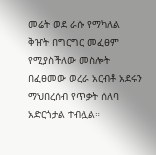መሬት ወደ ራሱ የማካለል ቅዠት በግርግር መፈፀም የሚያስችለው መስሎት በፈፀመው ወረራ አርብቶ አደሩን ማህበረሰብ የጥቃት ሰለባ አድርጎታል ተብሏል።